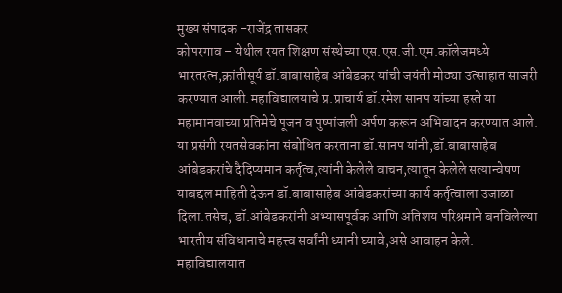मुख्य संपादक -राजेंद्र तासकर
कोपरगाव – येथील रयत शिक्षण संस्थेच्या एस.एस.जी.एम.कॉलेजमध्ये भारतरत्न,क्रांतीसूर्य डॉ.बाबासाहेब आंबेडकर यांची जयंती मोठ्या उत्साहात साजरी करण्यात आली.महाविद्यालयाचे प्र.प्राचार्य डॉ.रमेश सानप यांच्या हस्ते या महामानवाच्या प्रतिमेचे पूजन व पुष्पांजली अर्पण करून अभिवादन करण्यात आले.
या प्रसंगी रयतसेवकांना संबोधित करताना डॉ.सानप यांनी,डॉ.बाबासाहेब आंबेडकरांचे दैदिप्यमान कर्तृत्व,त्यांनी केलेले वाचन,त्यातून केलेले सत्यान्वेषण याबद्दल माहिती देऊन डॉ.बाबासाहेब आंबेडकरांच्या कार्य कर्तृत्वाला उजाळा दिला.तसेच, डॉ.आंबेडकरांनी अभ्यासपूर्वक आणि अतिशय परिश्रमाने बनविलेल्या भारतीय संविधानाचे महत्त्व सर्वांनी ध्यानी घ्यावे,असे आवाहन केले.
महाविद्यालयात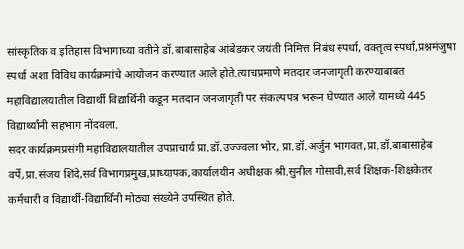सांस्कृतिक व इतिहास विभागाच्या वतीने डॉ.बाबासाहेब आंबेडकर जयंती निमित्त निबंध स्पर्धा, वक्तृत्व स्पर्धा,प्रश्नमंजुषा स्पर्धा अशा विविध कार्यक्रमांचे आयोजन करण्यात आले होते.त्याचप्रमाणे मतदार जनजागृती करण्याबाबत महाविद्यालयातील विद्यार्थी विद्यार्थिनी कडून मतदान जनजागृती पर संकल्पपत्र भरून घेण्यात आले यामध्ये 445 विद्यार्थ्यांनी सहभाग नोंदवला.
सदर कार्यक्रमप्रसंगी महाविद्यालयातील उपप्राचार्य प्रा.डॉ.उज्ज्वला भोर, प्रा.डॉ.अर्जुन भागवत,प्रा.डॉ.बाबासाहेब वर्पे,प्रा.संजय शिंदे,सर्व विभागप्रमुख,प्राध्यापक,कार्यालयीन अधीक्षक श्री.सुनील गोसावी,सर्व शिक्षक-शिक्षकेतर कर्मचारी व विद्यार्थी-विद्यार्थिनी मोठ्या संख्येने उपस्थित होते.